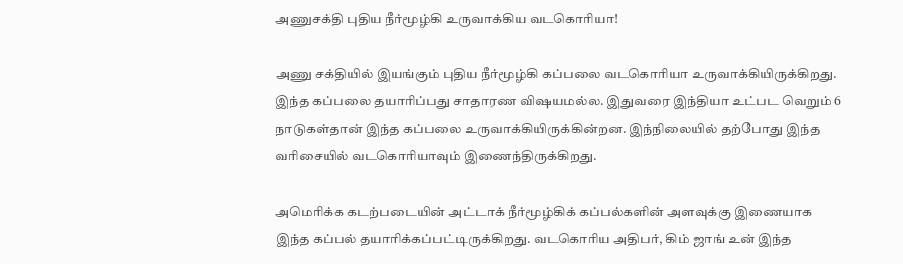அணுசக்தி புதிய நீர்மூழ்கி உருவாக்கிய வடகொரியா!

அணு சக்தியில் இயங்கும் புதிய நீர்மூழ்கி கப்பலை வடகொரியா உருவாக்கியிருக்கிறது. இந்த கப்பலை தயாரிப்பது சாதாரண விஷயமல்ல. இதுவரை இந்தியா உட்பட வெறும் 6 நாடுகள்தான் இந்த கப்பலை உருவாக்கியிருக்கின்றன. இந்நிலையில் தற்போது இந்த வரிசையில் வடகொரியாவும் இணைந்திருக்கிறது.

அமெரிக்க கடற்படையின் அட்டாக் நீர்மூழ்கிக் கப்பல்களின் அளவுக்கு இணையாக இந்த கப்பல் தயாரிக்கப்பட்டிருக்கிறது. வடகொரிய அதிபர், கிம் ஜாங் உன் இந்த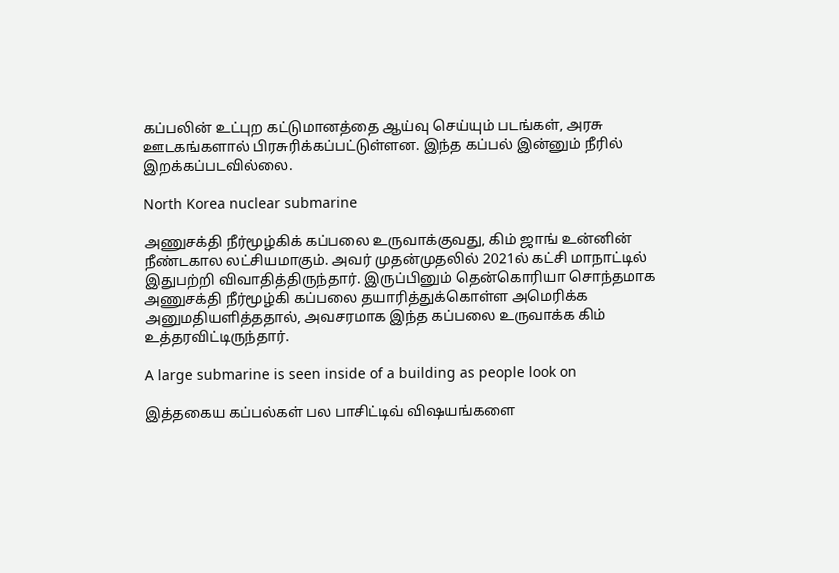கப்பலின் உட்புற கட்டுமானத்தை ஆய்வு செய்யும் படங்கள், அரசு ஊடகங்களால் பிரசுரிக்கப்பட்டுள்ளன. இந்த கப்பல் இன்னும் நீரில் இறக்கப்படவில்லை.

North Korea nuclear submarine

அணுசக்தி நீர்மூழ்கிக் கப்பலை உருவாக்குவது, கிம் ஜாங் உன்னின் நீண்டகால லட்சியமாகும். அவர் முதன்முதலில் 2021ல் கட்சி மாநாட்டில் இதுபற்றி விவாதித்திருந்தார். இருப்பினும் தென்கொரியா சொந்தமாக அணுசக்தி நீர்மூழ்கி கப்பலை தயாரித்துக்கொள்ள அமெரிக்க அனுமதியளித்ததால், அவசரமாக இந்த கப்பலை உருவாக்க கிம் உத்தரவிட்டிருந்தார்.

A large submarine is seen inside of a building as people look on

இத்தகைய கப்பல்கள் பல பாசிட்டிவ் விஷயங்களை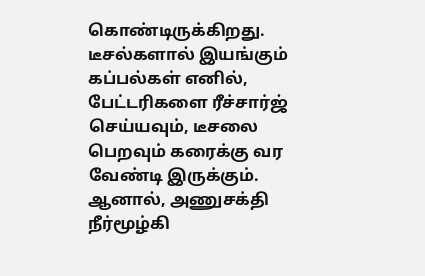கொண்டிருக்கிறது. டீசல்களால் இயங்கும் கப்பல்கள் எனில், பேட்டரிகளை ரீச்சார்ஜ் செய்யவும், டீசலை பெறவும் கரைக்கு வர வேண்டி இருக்கும். ஆனால், அணுசக்தி நீர்மூழ்கி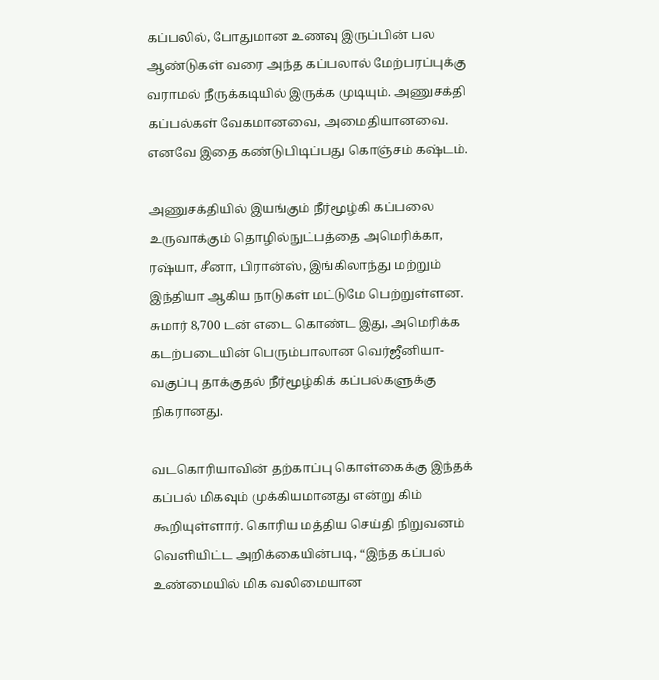கப்பலில், போதுமான உணவு இருப்பின் பல ஆண்டுகள் வரை அந்த கப்பலால் மேற்பரப்புக்கு வராமல் நீருக்கடியில் இருக்க முடியும். அணுசக்தி கப்பல்கள் வேகமானவை, அமைதியானவை. எனவே இதை கண்டுபிடிப்பது கொஞ்சம் கஷ்டம்.

அணுசக்தியில் இயங்கும் நீர்மூழ்கி கப்பலை உருவாக்கும் தொழில்நுட்பத்தை அமெரிக்கா, ரஷ்யா, சீனா, பிரான்ஸ், இங்கிலாந்து மற்றும் இந்தியா ஆகிய நாடுகள் மட்டுமே பெற்றுள்ளன. சுமார் 8,700 டன் எடை கொண்ட இது, அமெரிக்க கடற்படையின் பெரும்பாலான வெர்ஜீனியா-வகுப்பு தாக்குதல் நீர்மூழ்கிக் கப்பல்களுக்கு நிகரானது.

வடகொரியாவின் தற்காப்பு கொள்கைக்கு இந்தக் கப்பல் மிகவும் முக்கியமானது என்று கிம் கூறியுள்ளார். கொரிய மத்திய செய்தி நிறுவனம் வெளியிட்ட அறிக்கையின்படி, “இந்த கப்பல் உண்மையில் மிக வலிமையான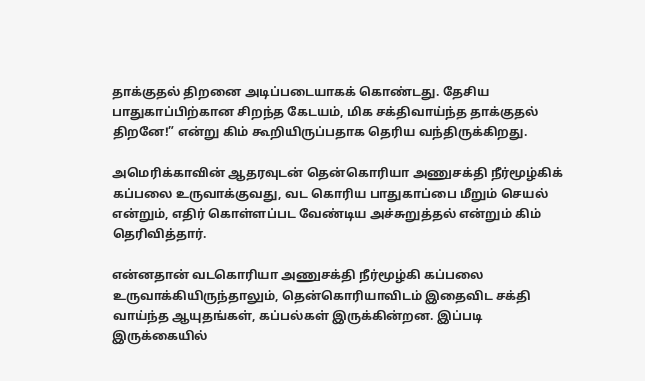தாக்குதல் திறனை அடிப்படையாகக் கொண்டது. தேசிய பாதுகாப்பிற்கான சிறந்த கேடயம், மிக சக்திவாய்ந்த தாக்குதல் திறனே!” என்று கிம் கூறியிருப்பதாக தெரிய வந்திருக்கிறது.

அமெரிக்காவின் ஆதரவுடன் தென்கொரியா அணுசக்தி நீர்மூழ்கிக் கப்பலை உருவாக்குவது, வட கொரிய பாதுகாப்பை மீறும் செயல் என்றும், எதிர் கொள்ளப்பட வேண்டிய அச்சுறுத்தல் என்றும் கிம் தெரிவித்தார்.

என்னதான் வடகொரியா அணுசக்தி நீர்மூழ்கி கப்பலை உருவாக்கியிருந்தாலும், தென்கொரியாவிடம் இதைவிட சக்தி வாய்ந்த ஆயுதங்கள், கப்பல்கள் இருக்கின்றன. இப்படி இருக்கையில்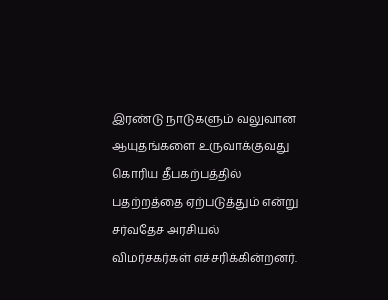இரண்டு நாடுகளும் வலுவான ஆயுதங்களை உருவாக்குவது கொரிய தீபகற்பத்தில் பதற்றத்தை ஏற்படுத்தும் என்று சர்வதேச அரசியல் விமர்சகர்கள் எச்சரிக்கின்றனர்.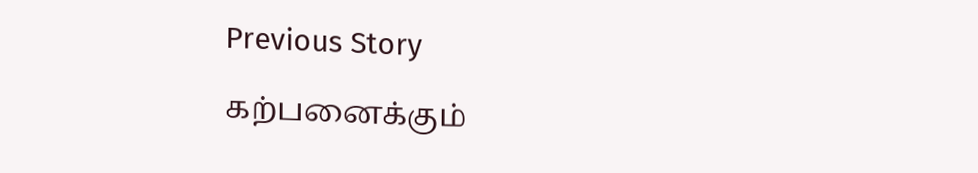Previous Story

கற்பனைக்கும்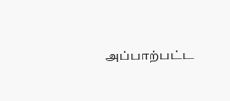அப்பாற்பட்ட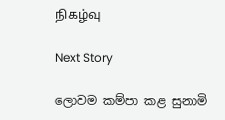நிகழ்வு

Next Story

ලොවම කම්පා කළ සුනාමි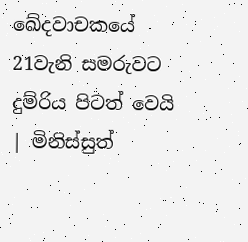ඛේදවාචකයේ 21වැනි සමරුවට දුම්රිය පිටත් වෙයි | මිනිස්සුත්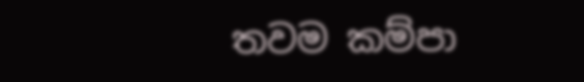තවම කම්පා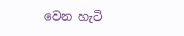වෙන හැටි